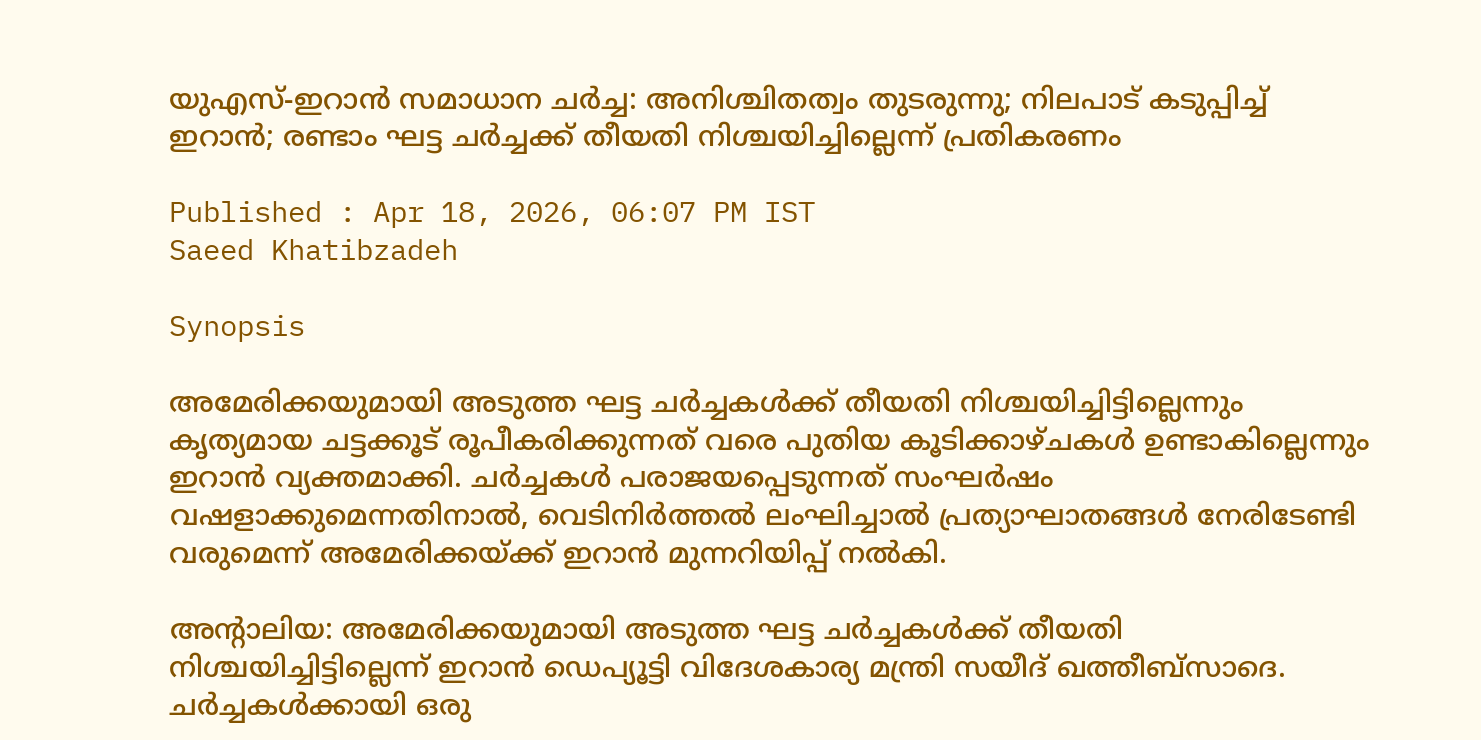യുഎസ്-ഇറാൻ സമാധാന ചർച്ച: അനിശ്ചിതത്വം തുടരുന്നു; നിലപാട് കടുപ്പിച്ച് ഇറാൻ; രണ്ടാം ഘട്ട ചർച്ചക്ക് തീയതി നിശ്ചയിച്ചില്ലെന്ന് പ്രതികരണം

Published : Apr 18, 2026, 06:07 PM IST
Saeed Khatibzadeh

Synopsis

അമേരിക്കയുമായി അടുത്ത ഘട്ട ചർച്ചകൾക്ക് തീയതി നിശ്ചയിച്ചിട്ടില്ലെന്നും കൃത്യമായ ചട്ടക്കൂട് രൂപീകരിക്കുന്നത് വരെ പുതിയ കൂടിക്കാഴ്ചകൾ ഉണ്ടാകില്ലെന്നും ഇറാൻ വ്യക്തമാക്കി. ചർച്ചകൾ പരാജയപ്പെടുന്നത് സംഘർഷം വഷളാക്കുമെന്നതിനാൽ, വെടിനിർത്തൽ ലംഘിച്ചാൽ പ്രത്യാഘാതങ്ങൾ നേരിടേണ്ടി വരുമെന്ന് അമേരിക്കയ്ക്ക് ഇറാൻ മുന്നറിയിപ്പ് നൽകി.

അന്റാലിയ: അമേരിക്കയുമായി അടുത്ത ഘട്ട ചർച്ചകൾക്ക് തീയതി നിശ്ചയിച്ചിട്ടില്ലെന്ന് ഇറാൻ ഡെപ്യൂട്ടി വിദേശകാര്യ മന്ത്രി സയീദ് ഖത്തീബ്‌സാദെ. ചർച്ചകൾക്കായി ഒരു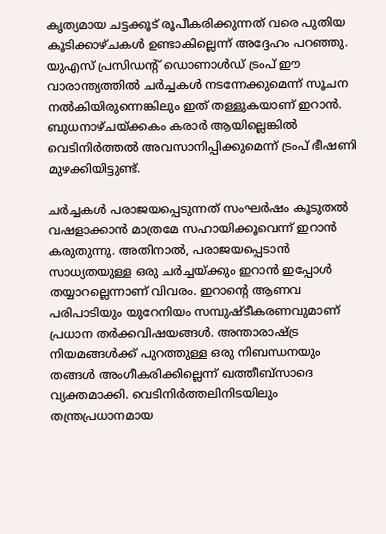കൃത്യമായ ചട്ടക്കൂട് രൂപീകരിക്കുന്നത് വരെ പുതിയ കൂടിക്കാഴ്ചകൾ ഉണ്ടാകില്ലെന്ന് അദ്ദേഹം പറഞ്ഞു. യുഎസ് പ്രസിഡന്റ് ഡൊണാൾഡ് ട്രംപ് ഈ വാരാന്ത്യത്തിൽ ചർച്ചകൾ നടന്നേക്കുമെന്ന് സൂചന നൽകിയിരുന്നെങ്കിലും ഇത് തള്ളുകയാണ് ഇറാൻ. ബുധനാഴ്ചയ്ക്കകം കരാർ ആയില്ലെങ്കിൽ വെടിനിർത്തൽ അവസാനിപ്പിക്കുമെന്ന് ട്രംപ് ഭീഷണി മുഴക്കിയിട്ടുണ്ട്.

ചർച്ചകൾ പരാജയപ്പെടുന്നത് സംഘർഷം കൂടുതൽ വഷളാക്കാൻ മാത്രമേ സഹായിക്കൂവെന്ന് ഇറാൻ കരുതുന്നു. അതിനാൽ, പരാജയപ്പെടാൻ സാധ്യതയുള്ള ഒരു ചർച്ചയ്ക്കും ഇറാൻ ഇപ്പോൾ തയ്യാറല്ലെന്നാണ് വിവരം. ഇറാന്റെ ആണവ പരിപാടിയും യുറേനിയം സമ്പുഷ്ടീകരണവുമാണ് പ്രധാന തർക്കവിഷയങ്ങൾ. അന്താരാഷ്ട്ര നിയമങ്ങൾക്ക് പുറത്തുള്ള ഒരു നിബന്ധനയും തങ്ങൾ അംഗീകരിക്കില്ലെന്ന് ഖത്തീബ്‌സാദെ വ്യക്തമാക്കി. വെടിനിർത്തലിനിടയിലും തന്ത്രപ്രധാനമായ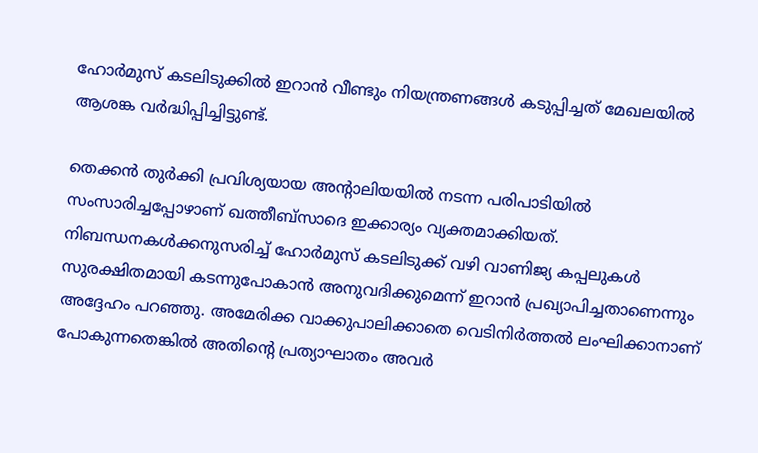ഹോർമുസ് കടലിടുക്കിൽ ഇറാൻ വീണ്ടും നിയന്ത്രണങ്ങൾ കടുപ്പിച്ചത് മേഖലയിൽ ആശങ്ക വർദ്ധിപ്പിച്ചിട്ടുണ്ട്.

തെക്കൻ തുർക്കി പ്രവിശ്യയായ അന്റാലിയയിൽ നടന്ന പരിപാടിയിൽ സംസാരിച്ചപ്പോഴാണ് ഖത്തീബ്‌സാദെ ഇക്കാര്യം വ്യക്തമാക്കിയത്. നിബന്ധനകൾക്കനുസരിച്ച് ഹോർമുസ് കടലിടുക്ക് വഴി വാണിജ്യ കപ്പലുകൾ സുരക്ഷിതമായി കടന്നുപോകാൻ അനുവദിക്കുമെന്ന് ഇറാൻ പ്രഖ്യാപിച്ചതാണെന്നും അദ്ദേഹം പറഞ്ഞു. അമേരിക്ക വാക്കുപാലിക്കാതെ വെടിനിർത്തൽ ലംഘിക്കാനാണ് പോകുന്നതെങ്കിൽ അതിൻ്റെ പ്രത്യാഘാതം അവർ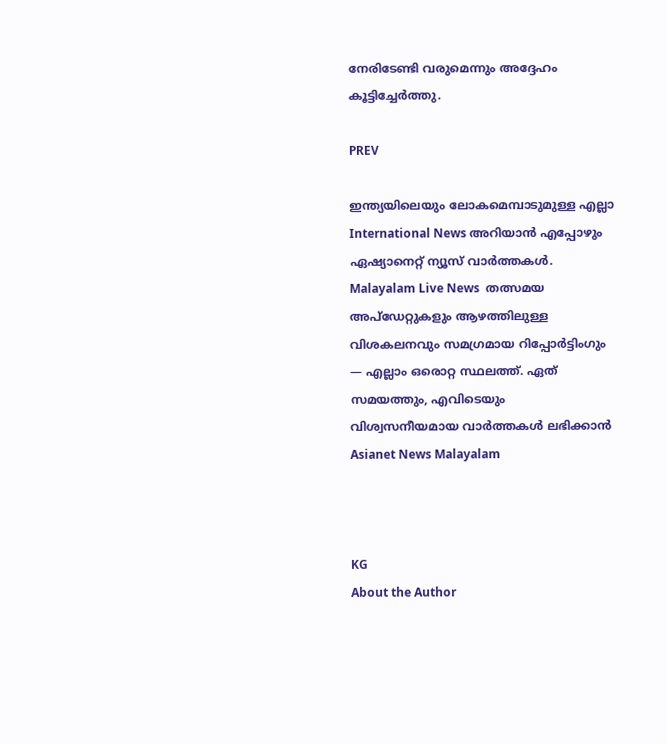നേരിടേണ്ടി വരുമെന്നും അദ്ദേഹം കൂട്ടിച്ചേർത്തു.

PREV

ഇന്ത്യയിലെയും ലോകമെമ്പാടുമുള്ള എല്ലാ International News അറിയാൻ എപ്പോഴും ഏഷ്യാനെറ്റ് ന്യൂസ് വാർത്തകൾ. Malayalam Live News  തത്സമയ അപ്‌ഡേറ്റുകളും ആഴത്തിലുള്ള വിശകലനവും സമഗ്രമായ റിപ്പോർട്ടിംഗും — എല്ലാം ഒരൊറ്റ സ്ഥലത്ത്. ഏത് സമയത്തും, എവിടെയും വിശ്വസനീയമായ വാർത്തകൾ ലഭിക്കാൻ Asianet News Malayalam



KG
About the Author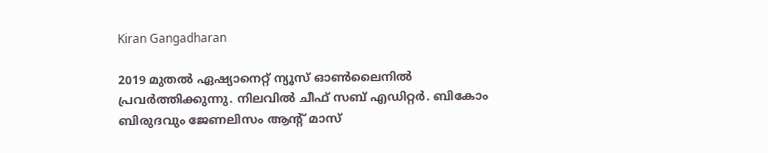Kiran Gangadharan

2019 മുതല്‍ ഏഷ്യാനെറ്റ് ന്യൂസ് ഓണ്‍ലൈനില്‍ പ്രവര്‍ത്തിക്കുന്നു. നിലവില്‍ ചീഫ് സബ് എഡിറ്റർ. ബികോം ബിരുദവും ജേണലിസം ആൻ്റ് മാസ്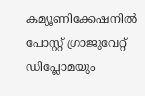കമ്യൂണിക്കേഷനിൽ പോസ്റ്റ് ഗ്രാജുവേറ്റ് ഡിപ്ലോമയും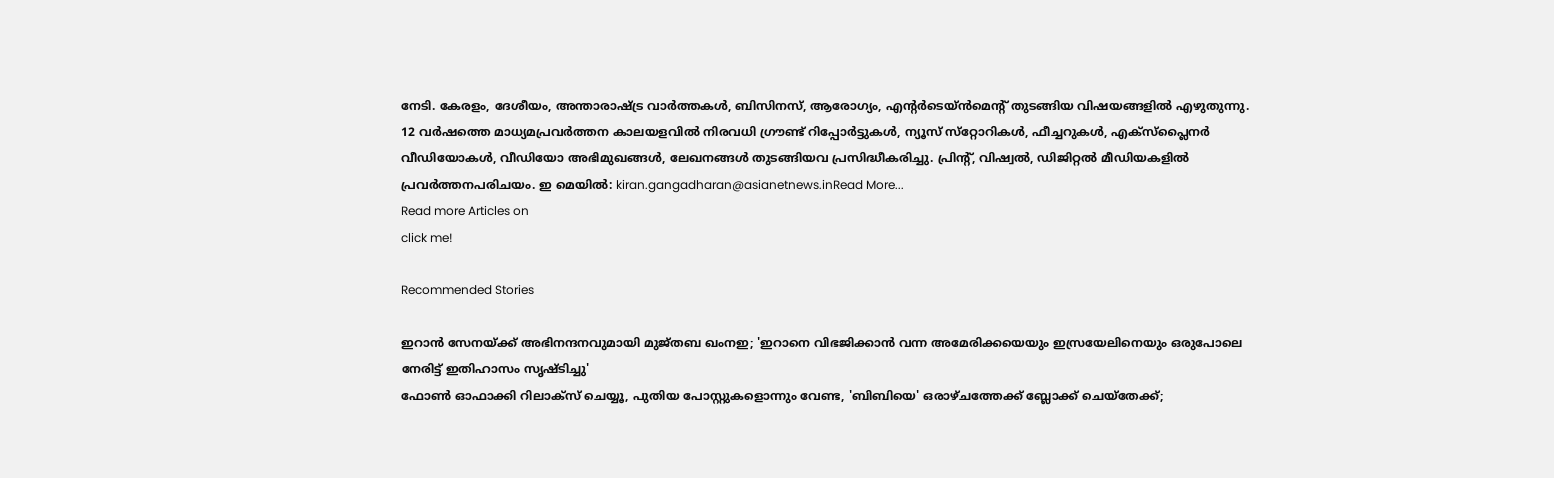നേടി. കേരളം, ദേശീയം, അന്താരാഷ്ട്ര വാര്‍ത്തകള്‍, ബിസിനസ്, ആരോഗ്യം, എന്റർടെയ്ൻമെൻ്റ് തുടങ്ങിയ വിഷയങ്ങളില്‍ എഴുതുന്നു. 12 വര്‍ഷത്തെ മാധ്യമപ്രവര്‍ത്തന കാലയളവില്‍ നിരവധി ഗ്രൗണ്ട് റിപ്പോര്‍ട്ടുകള്‍, ന്യൂസ് സ്‌റ്റോറികള്‍, ഫീച്ചറുകള്‍, എക്‌സ്‌പ്ലൈന‍ർ വീഡിയോകൾ, വീഡിയോ അഭിമുഖങ്ങള്‍, ലേഖനങ്ങള്‍ തുടങ്ങിയവ പ്രസിദ്ധീകരിച്ചു. പ്രിന്റ്, വിഷ്വല്‍, ഡിജിറ്റല്‍ മീഡിയകളില്‍ പ്രവര്‍ത്തനപരിചയം. ഇ മെയില്‍: kiran.gangadharan@asianetnews.inRead More...
Read more Articles on
click me!

Recommended Stories

ഇറാൻ സേനയ്ക്ക് അഭിനന്ദനവുമായി മുജ്തബ ഖംനഇ; 'ഇറാനെ വിഭജിക്കാൻ വന്ന അമേരിക്കയെയും ഇസ്രയേലിനെയും ഒരുപോലെ നേരിട്ട് ഇതിഹാസം സൃഷ്ടിച്ചു'
ഫോൺ ഓഫാക്കി റിലാക്സ് ചെയ്യൂ, പുതിയ പോസ്റ്റുകളൊന്നും വേണ്ട, 'ബിബിയെ' ഒരാഴ്ചത്തേക്ക് ബ്ലോക്ക് ചെയ്തേക്ക്;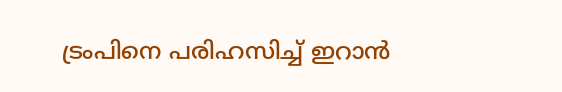ട്രംപിനെ പരിഹസിച്ച് ഇറാൻ